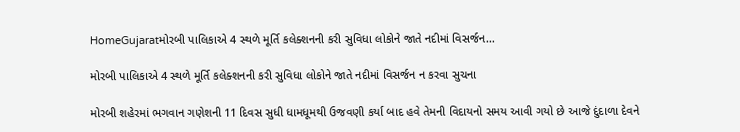HomeGujaratમોરબી પાલિકાએ 4 સ્થળે મૂર્તિ કલેક્શનની કરી સુવિધા લોકોને જાતે નદીમાં વિસર્જન...

મોરબી પાલિકાએ 4 સ્થળે મૂર્તિ કલેક્શનની કરી સુવિધા લોકોને જાતે નદીમાં વિસર્જન ન કરવા સુચના

મોરબી શહેરમાં ભગવાન ગણેશની 11 દિવસ સુધી ધામધૂમથી ઉજવણી કર્યા બાદ હવે તેમની વિદાયનો સમય આવી ગયો છે આજે દુંદાળા દેવને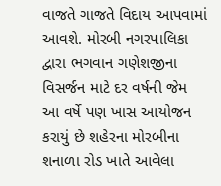વાજતે ગાજતે વિદાય આપવામાં આવશે. મોરબી નગરપાલિકા દ્વારા ભગવાન ગણેશજીના વિસર્જન માટે દર વર્ષની જેમ આ વર્ષે પણ ખાસ આયોજન કરાયું છે શહેરના મોરબીના શનાળા રોડ ખાતે આવેલા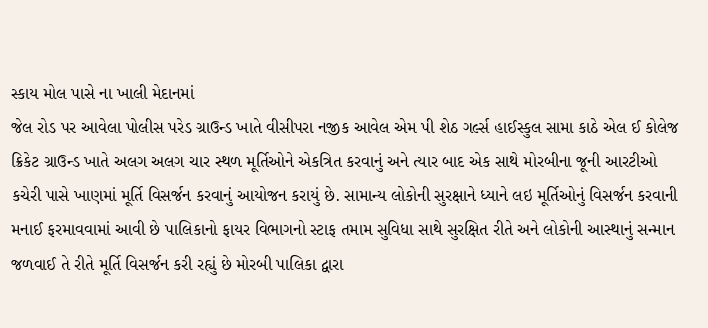સ્કાય મોલ પાસે ના ખાલી મેદાનમાં
જેલ રોડ પર આવેલા પોલીસ પરેડ ગ્રાઉન્ડ ખાતે વીસીપરા નજીક આવેલ એમ પી શેઠ ગર્લ્સ હાઈસ્કુલ સામા કાઠે એલ ઈ કોલેજ ક્રિકેટ ગ્રાઉન્ડ ખાતે અલગ અલગ ચાર સ્થળ મૂર્તિઓને એકત્રિત કરવાનું અને ત્યાર બાદ એક સાથે મોરબીના જૂની આરટીઓ કચેરી પાસે ખાણમાં મૂર્તિ વિસર્જન કરવાનું આયોજન કરાયું છે. સામાન્ય લોકોની સુરક્ષાને ધ્યાને લઇ મૂર્તિઓનું વિસર્જન કરવાની મનાઈ ફરમાવવામાં આવી છે પાલિકાનો ફાયર વિભાગનો સ્ટાફ તમામ સુવિધા સાથે સુરક્ષિત રીતે અને લોકોની આસ્થાનું સન્માન જળવાઈ તે રીતે મૂર્તિ વિસર્જન કરી રહ્યું છે મોરબી પાલિકા દ્વારા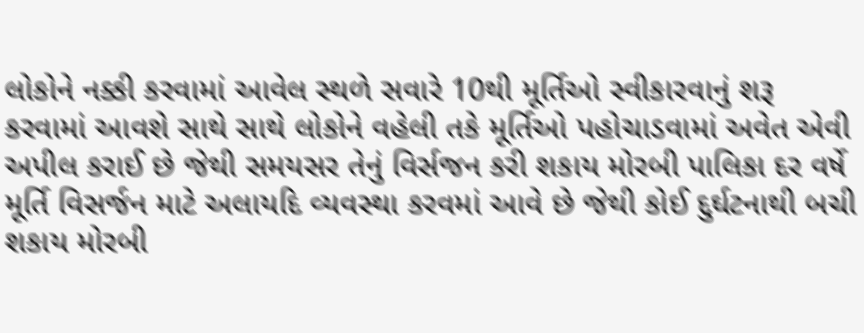લોકોને નક્કી કરવામાં આવેલ સ્થળે સવારે 10થી મૂર્તિઓ સ્વીકારવાનું શરૂ કરવામાં આવશે સાથે સાથે લોકોને વહેલી તકે મૂર્તિઓ પહોચાડવામાં અવેત એવી અપીલ કરાઈ છે જેથી સમયસર તેનું વિર્સજન કરી શકાય મોરબી પાલિકા દર વર્ષે મૂર્તિ વિસર્જન માટે અલાયદિ વ્યવસ્થા કરવમાં આવે છે જેથી કોઈ દુર્ઘટનાથી બચી શકાય મોરબી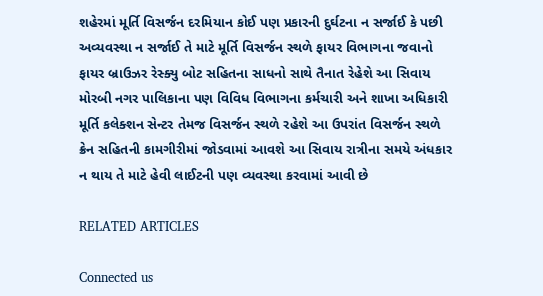શહેરમાં મૂર્તિ વિસર્જન દરમિયાન કોઈ પણ પ્રકારની દુર્ઘટના ન સર્જાઈ કે પછી અવ્યવસ્થા ન સર્જાઈ તે માટે મૂર્તિ વિસર્જન સ્થળે ફાયર વિભાગના જવાનો ફાયર બ્રાઉઝર રેસ્ક્યુ બોટ સહિતના સાધનો સાથે તૈનાત રેહેશે આ સિવાય મોરબી નગર પાલિકાના પણ વિવિધ વિભાગના કર્મચારી અને શાખા અધિકારી મૂર્તિ કલેક્શન સેન્ટર તેમજ વિસર્જન સ્થળે રહેશે આ ઉપરાંત વિસર્જન સ્થળે ક્રેન સહિતની કામગીરીમાં જોડવામાં આવશે આ સિવાય રાત્રીના સમયે અંધકાર ન થાય તે માટે હેવી લાઈટની પણ વ્યવસ્થા કરવામાં આવી છે

RELATED ARTICLES

Connected us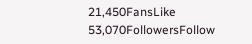21,450FansLike
53,070FollowersFollow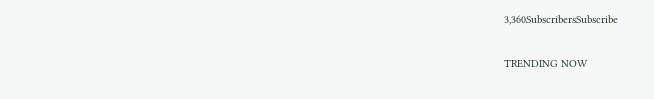3,360SubscribersSubscribe

TRENDING NOW